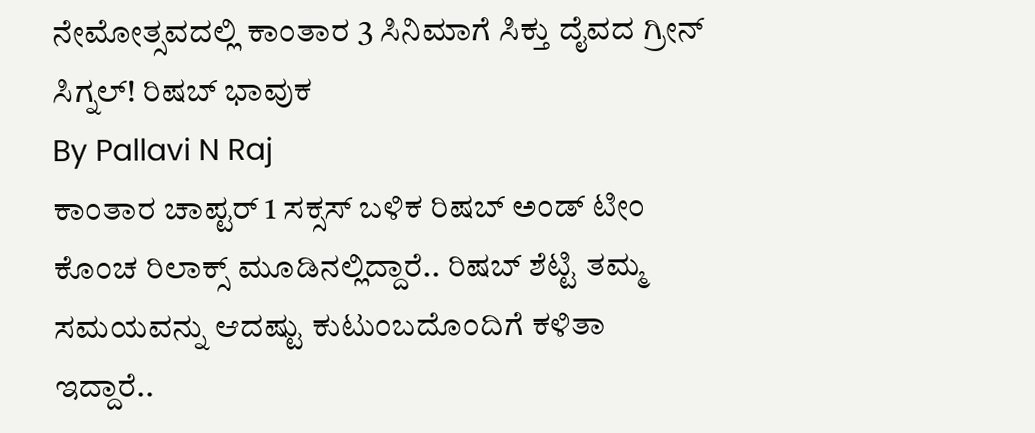ನೇಮೋತ್ಸವದಲ್ಲಿ ಕಾಂತಾರ 3 ಸಿನಿಮಾಗೆ ಸಿಕ್ತು ದೈವದ ಗ್ರೀನ್ ಸಿಗ್ನಲ್! ರಿಷಬ್ ಭಾವುಕ
By Pallavi N Raj
ಕಾಂತಾರ ಚಾಪ್ಟರ್ 1 ಸಕ್ಸಸ್ ಬಳಿಕ ರಿಷಬ್ ಅಂಡ್ ಟೀಂ ಕೊಂಚ ರಿಲಾಕ್ಸ್ ಮೂಡಿನಲ್ಲಿದ್ದಾರೆ.. ರಿಷಬ್ ಶೆಟ್ಟಿ ತಮ್ಮ ಸಮಯವನ್ನು ಆದಷ್ಟು ಕುಟುಂಬದೊಂದಿಗೆ ಕಳಿತಾ ಇದ್ದಾರೆ..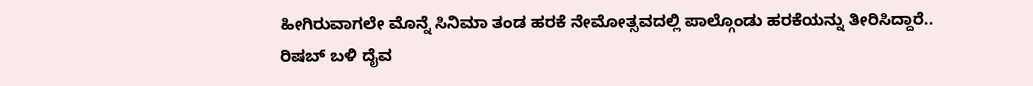ಹೀಗಿರುವಾಗಲೇ ಮೊನ್ನೆ ಸಿನಿಮಾ ತಂಡ ಹರಕೆ ನೇಮೋತ್ಸವದಲ್ಲಿ ಪಾಲ್ಗೊಂಡು ಹರಕೆಯನ್ನು ತೀರಿಸಿದ್ದಾರೆ.. ರಿಷಬ್ ಬಳಿ ದೈವ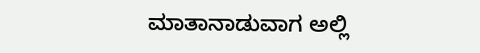ಮಾತಾನಾಡುವಾಗ ಅಲ್ಲಿ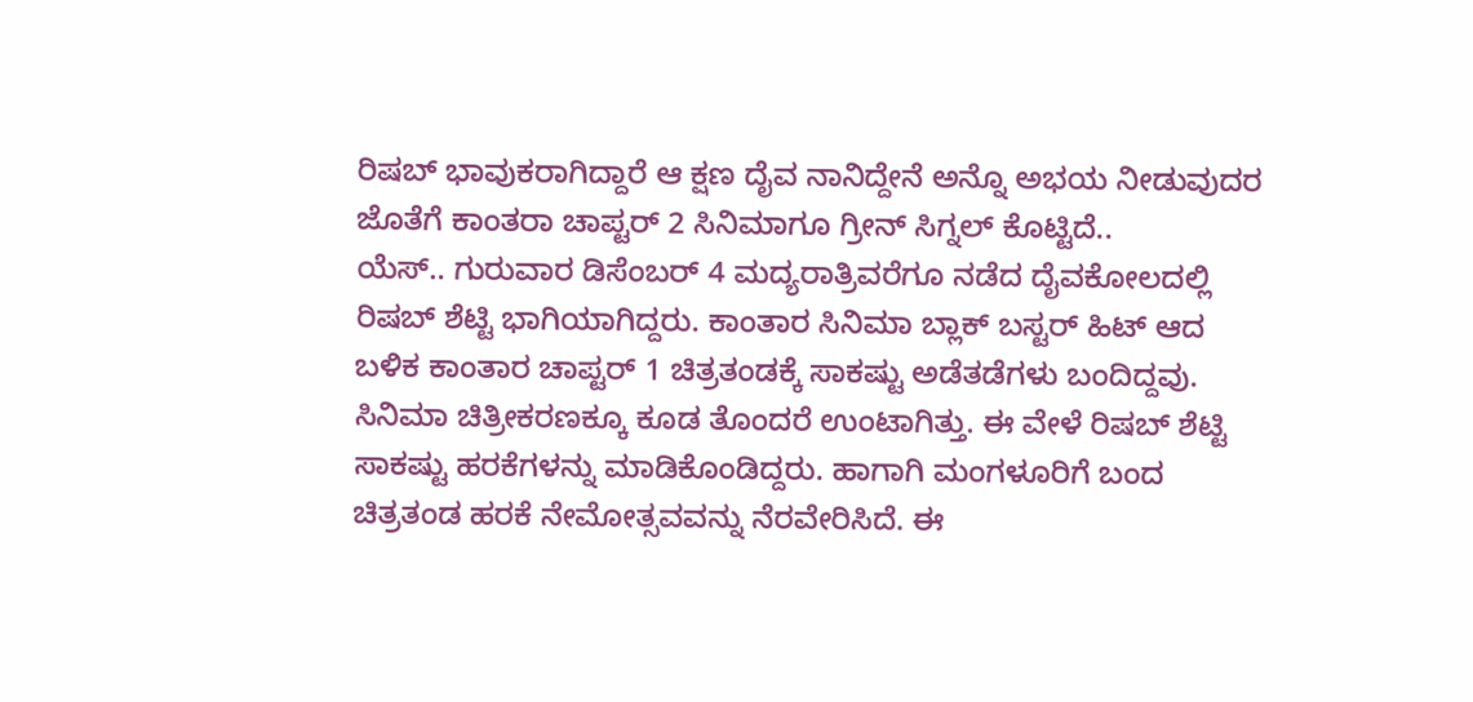ರಿಷಬ್ ಭಾವುಕರಾಗಿದ್ದಾರೆ ಆ ಕ್ಷಣ ದೈವ ನಾನಿದ್ದೇನೆ ಅನ್ನೊ ಅಭಯ ನೀಡುವುದರ ಜೊತೆಗೆ ಕಾಂತರಾ ಚಾಪ್ಟರ್ 2 ಸಿನಿಮಾಗೂ ಗ್ರೀನ್ ಸಿಗ್ನಲ್ ಕೊಟ್ಟಿದೆ..
ಯೆಸ್.. ಗುರುವಾರ ಡಿಸೆಂಬರ್ 4 ಮದ್ಯರಾತ್ರಿವರೆಗೂ ನಡೆದ ದೈವಕೋಲದಲ್ಲಿ ರಿಷಬ್ ಶೆಟ್ಟಿ ಭಾಗಿಯಾಗಿದ್ದರು. ಕಾಂತಾರ ಸಿನಿಮಾ ಬ್ಲಾಕ್ ಬಸ್ಟರ್ ಹಿಟ್ ಆದ ಬಳಿಕ ಕಾಂತಾರ ಚಾಪ್ಟರ್ 1 ಚಿತ್ರತಂಡಕ್ಕೆ ಸಾಕಷ್ಟು ಅಡೆತಡೆಗಳು ಬಂದಿದ್ದವು. ಸಿನಿಮಾ ಚಿತ್ರೀಕರಣಕ್ಕೂ ಕೂಡ ತೊಂದರೆ ಉಂಟಾಗಿತ್ತು. ಈ ವೇಳೆ ರಿಷಬ್ ಶೆಟ್ಟಿ ಸಾಕಷ್ಟು ಹರಕೆಗಳನ್ನು ಮಾಡಿಕೊಂಡಿದ್ದರು. ಹಾಗಾಗಿ ಮಂಗಳೂರಿಗೆ ಬಂದ ಚಿತ್ರತಂಡ ಹರಕೆ ನೇಮೋತ್ಸವವನ್ನು ನೆರವೇರಿಸಿದೆ. ಈ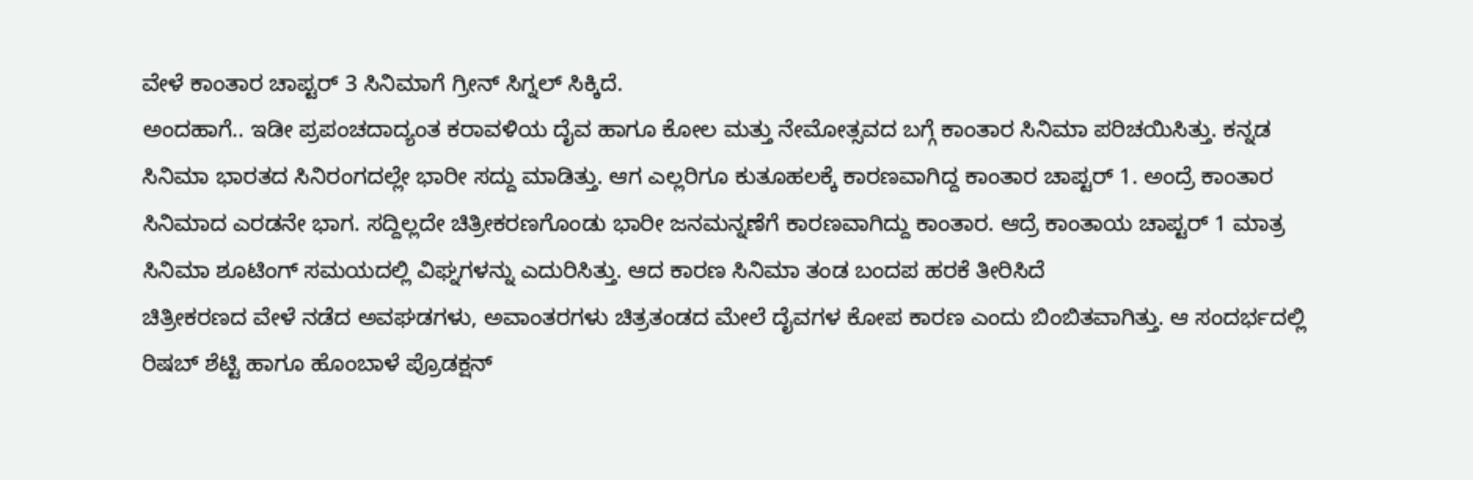ವೇಳೆ ಕಾಂತಾರ ಚಾಪ್ಟರ್ 3 ಸಿನಿಮಾಗೆ ಗ್ರೀನ್ ಸಿಗ್ನಲ್ ಸಿಕ್ಕಿದೆ.
ಅಂದಹಾಗೆ.. ಇಡೀ ಪ್ರಪಂಚದಾದ್ಯಂತ ಕರಾವಳಿಯ ದೈವ ಹಾಗೂ ಕೋಲ ಮತ್ತು ನೇಮೋತ್ಸವದ ಬಗ್ಗೆ ಕಾಂತಾರ ಸಿನಿಮಾ ಪರಿಚಯಿಸಿತ್ತು. ಕನ್ನಡ ಸಿನಿಮಾ ಭಾರತದ ಸಿನಿರಂಗದಲ್ಲೇ ಭಾರೀ ಸದ್ದು ಮಾಡಿತ್ತು. ಆಗ ಎಲ್ಲರಿಗೂ ಕುತೂಹಲಕ್ಕೆ ಕಾರಣವಾಗಿದ್ದ ಕಾಂತಾರ ಚಾಪ್ಟರ್ 1. ಅಂದ್ರೆ ಕಾಂತಾರ ಸಿನಿಮಾದ ಎರಡನೇ ಭಾಗ. ಸದ್ದಿಲ್ಲದೇ ಚಿತ್ರೀಕರಣಗೊಂಡು ಭಾರೀ ಜನಮನ್ನಣೆಗೆ ಕಾರಣವಾಗಿದ್ದು ಕಾಂತಾರ. ಆದ್ರೆ ಕಾಂತಾಯ ಚಾಪ್ಟರ್ 1 ಮಾತ್ರ ಸಿನಿಮಾ ಶೂಟಿಂಗ್ ಸಮಯದಲ್ಲಿ ವಿಘ್ನಗಳನ್ನು ಎದುರಿಸಿತ್ತು. ಆದ ಕಾರಣ ಸಿನಿಮಾ ತಂಡ ಬಂದಪ ಹರಕೆ ತೀರಿಸಿದೆ
ಚಿತ್ರೀಕರಣದ ವೇಳೆ ನಡೆದ ಅವಘಡಗಳು, ಅವಾಂತರಗಳು ಚಿತ್ರತಂಡದ ಮೇಲೆ ದೈವಗಳ ಕೋಪ ಕಾರಣ ಎಂದು ಬಿಂಬಿತವಾಗಿತ್ತು. ಆ ಸಂದರ್ಭದಲ್ಲಿ ರಿಷಬ್ ಶೆಟ್ಟಿ ಹಾಗೂ ಹೊಂಬಾಳೆ ಪ್ರೊಡಕ್ಷನ್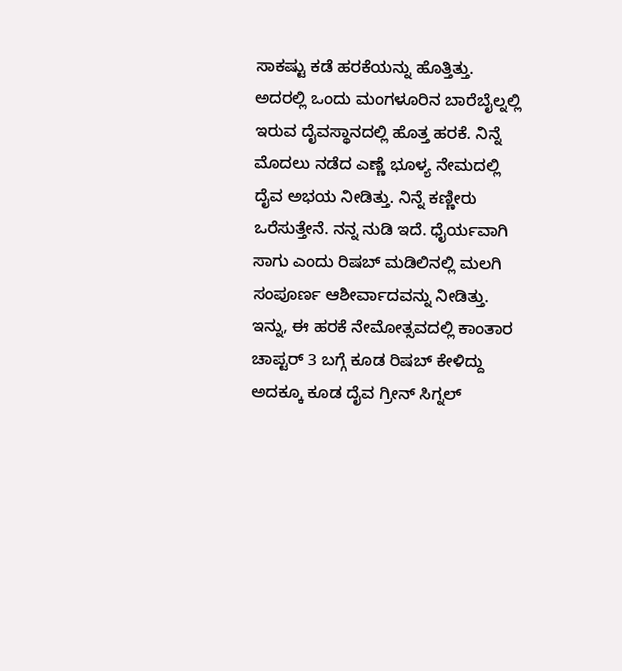ಸಾಕಷ್ಟು ಕಡೆ ಹರಕೆಯನ್ನು ಹೊತ್ತಿತ್ತು. ಅದರಲ್ಲಿ ಒಂದು ಮಂಗಳೂರಿನ ಬಾರೆಬೈಲ್ನಲ್ಲಿ ಇರುವ ದೈವಸ್ಥಾನದಲ್ಲಿ ಹೊತ್ತ ಹರಕೆ. ನಿನ್ನೆ ಮೊದಲು ನಡೆದ ಎಣ್ಣೆ ಭೂಳ್ಯ ನೇಮದಲ್ಲಿ ದೈವ ಅಭಯ ನೀಡಿತ್ತು. ನಿನ್ನೆ ಕಣ್ಣೀರು ಒರೆಸುತ್ತೇನೆ. ನನ್ನ ನುಡಿ ಇದೆ. ಧೈರ್ಯವಾಗಿ ಸಾಗು ಎಂದು ರಿಷಬ್ ಮಡಿಲಿನಲ್ಲಿ ಮಲಗಿ ಸಂಪೂರ್ಣ ಆಶೀರ್ವಾದವನ್ನು ನೀಡಿತ್ತು.
ಇನ್ನು, ಈ ಹರಕೆ ನೇಮೋತ್ಸವದಲ್ಲಿ ಕಾಂತಾರ ಚಾಪ್ಟರ್ 3 ಬಗ್ಗೆ ಕೂಡ ರಿಷಬ್ ಕೇಳಿದ್ದು ಅದಕ್ಕೂ ಕೂಡ ದೈವ ಗ್ರೀನ್ ಸಿಗ್ನಲ್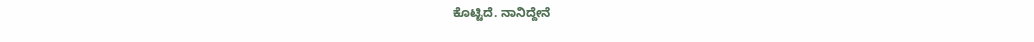ಕೊಟ್ಟಿದೆ. ನಾನಿದ್ದೇನೆ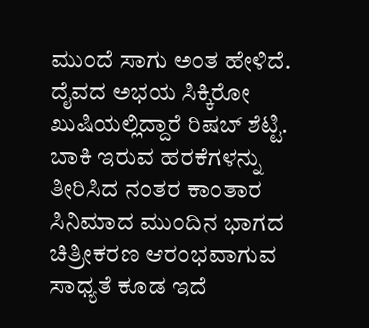ಮುಂದೆ ಸಾಗು ಅಂತ ಹೇಳಿದೆ. ದೈವದ ಅಭಯ ಸಿಕ್ಕಿರೋ ಖುಷಿಯಲ್ಲಿದ್ದಾರೆ ರಿಷಬ್ ಶೆಟ್ಟಿ. ಬಾಕಿ ಇರುವ ಹರಕೆಗಳನ್ನು ತೀರಿಸಿದ ನಂತರ ಕಾಂತಾರ ಸಿನಿಮಾದ ಮುಂದಿನ ಭಾಗದ ಚಿತ್ರೀಕರಣ ಆರಂಭವಾಗುವ ಸಾಧ್ಯತೆ ಕೂಡ ಇದೆ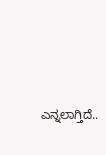ಎನ್ನಲಾಗ್ತಿದೆ..